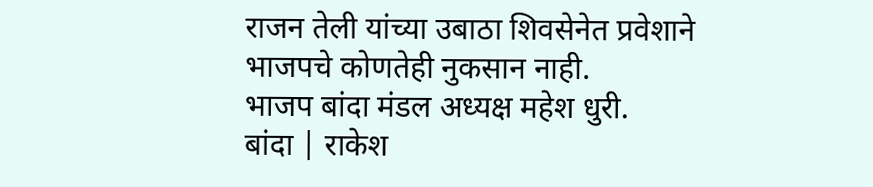राजन तेली यांच्या उबाठा शिवसेनेत प्रवेशाने भाजपचे कोणतेही नुकसान नाही.
भाजप बांदा मंडल अध्यक्ष महेश धुरी.
बांदा | राकेश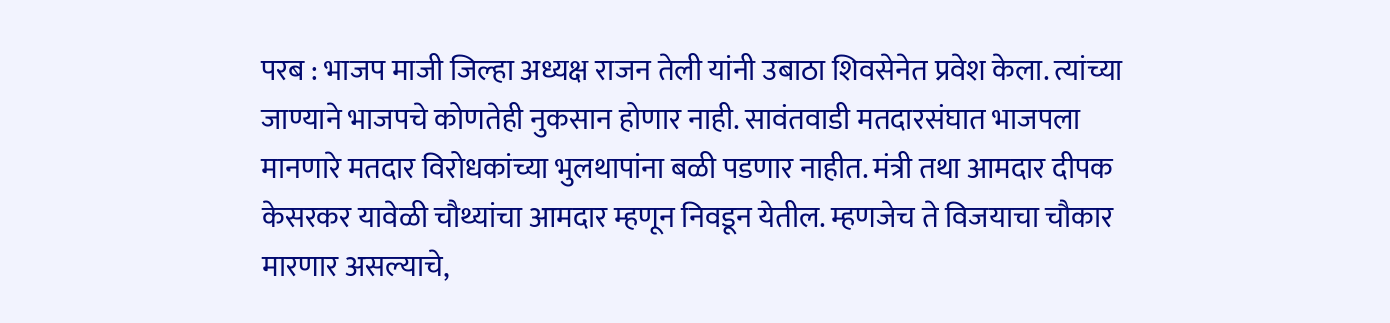परब : भाजप माजी जिल्हा अध्यक्ष राजन तेली यांनी उबाठा शिवसेनेत प्रवेश केला. त्यांच्या जाण्याने भाजपचे कोणतेही नुकसान होणार नाही. सावंतवाडी मतदारसंघात भाजपला मानणारे मतदार विरोधकांच्या भुलथापांना बळी पडणार नाहीत. मंत्री तथा आमदार दीपक केसरकर यावेळी चौथ्यांचा आमदार म्हणून निवडून येतील. म्हणजेच ते विजयाचा चौकार मारणार असल्याचे,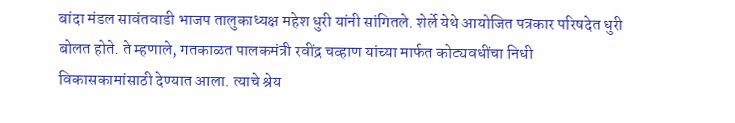बांदा मंडल सावंतवाडी भाजप तालुकाध्यक्ष महेश धुरी यांनी सांगितले. शेर्ले येथे आयोजित पत्रकार परिषदेत धुरी बोलत होते. ते म्हणाले, गतकाळत पालकमंत्री रवींद्र चव्हाण यांच्या मार्फत कोट्यवधींचा निधी विकासकामांसाठी देण्यात आला. त्याचे श्रेय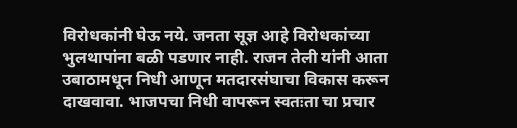विरोधकांनी घेऊ नये. जनता सूज्ञ आहे विरोधकांच्या भुलथापांना बळी पडणार नाही. राजन तेली यांनी आता उबाठामधून निधी आणून मतदारसंघाचा विकास करून दाखवावा. भाजपचा निधी वापरून स्वतःता चा प्रचार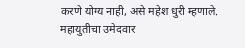करणे योग्य नाही, असे महेश धुरी म्हणाले.
महायुतीचा उमेदवार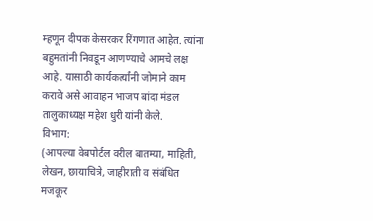म्हणून दीपक केसरकर रिंगणात आहेत. त्यांना बहुमतांनी निवडून आणण्याचे आमचे लक्ष आहे. यासाठी कार्यकर्त्यांनी जोमाने काम करावे असे आवाहन भाजप बांदा मंडल तालुकाध्यक्ष महेश धुरी यांनी केले.
विभाग:
(आपल्या वेबपोर्टल वरील बातम्या, माहिती, लेखन, छायाचित्रे, जाहीराती व संबंधित मजकूर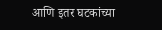आणि इतर घटकांच्या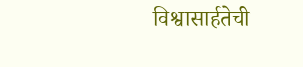विश्वासार्हतेची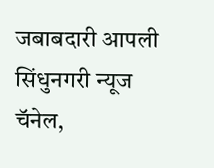जबाबदारी आपली सिंधुनगरी न्यूज चॅनेल,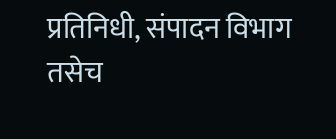प्रतिनिधी, संपादन विभाग तसेच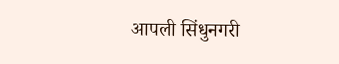आपली सिंधुनगरी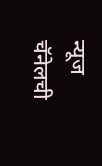न्यूज चॅनेलची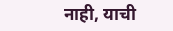नाही, याची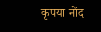कृपया नोंद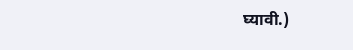घ्यावी.)